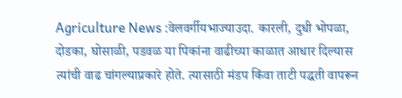Agriculture News :वेलवर्गीयभाज्याउदा. कारली, दुधी भोपळा, दोडका, घोसाळी, पडवळ या पिकांना वाढीच्या काळात आधार दिल्यास त्यांची वाढ चांगल्याप्रकारे होते. त्यासाठी मंडप किंवा ताटी पद्धती वापरून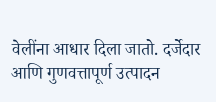वेलींना आधार दिला जातो. दर्जेदार आणि गुणवत्तापूर्ण उत्पादन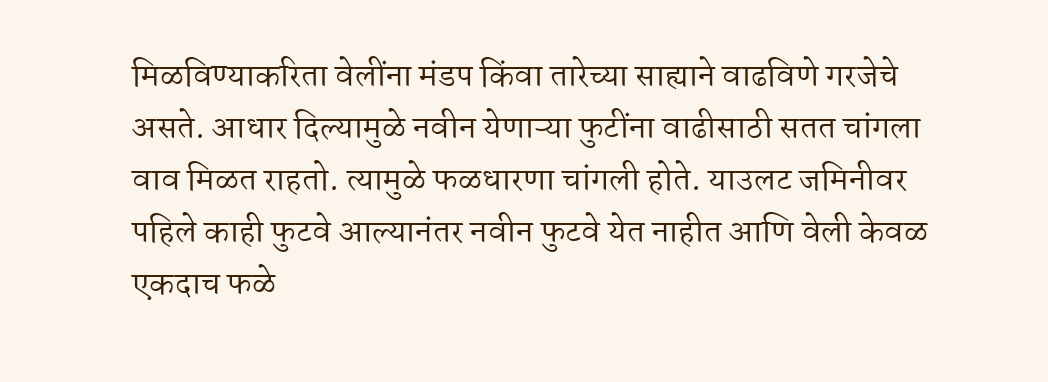मिळविण्याकरिता वेलींना मंडप किंवा तारेच्या साह्याने वाढविणे गरजेचे असते. आधार दिल्यामुळे नवीन येणाऱ्या फुटींना वाढीसाठी सतत चांगला वाव मिळत राहतो. त्यामुळे फळधारणा चांगली होते. याउलट जमिनीवर पहिले काही फुटवे आल्यानंतर नवीन फुटवे येत नाहीत आणि वेली केवळ एकदाच फळे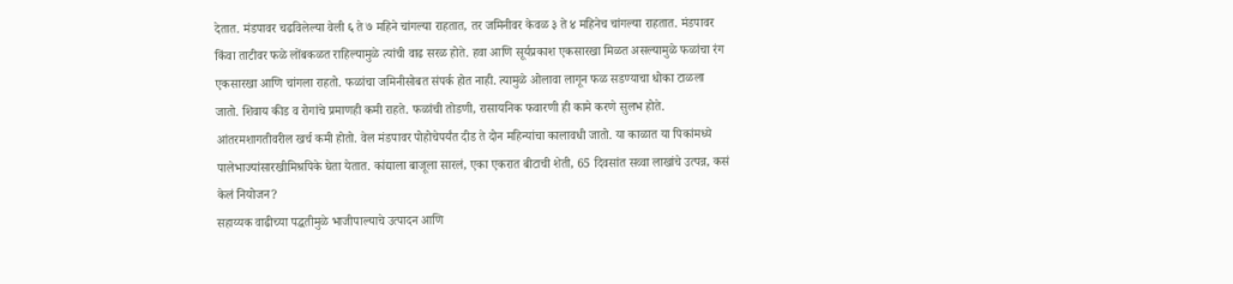देतात. मंडपावर चढविलेल्या वेली ६ ते ७ महिने चांगल्या राहतात, तर जमिनीवर केवळ ३ ते ४ महिनेच चांगल्या राहतात. मंडपावर किंवा ताटीवर फळे लोंबकळत राहिल्यामुळे त्यांची वाढ सरळ होते. हवा आणि सूर्यप्रकाश एकसारखा मिळत असल्यामुळे फळांचा रंग एकसारखा आणि चांगला राहतो. फळांचा जमिनीसोबत संपर्क होत नाही. त्यामुळे ओलावा लागून फळ सडण्याचा धोका टाळला जातो. शिवाय कीड व रोगांचे प्रमाणही कमी राहते. फळांची तोडणी, रासायनिक फवारणी ही कामे करणे सुलभ होते. आंतरमशागतीवरील खर्च कमी होतो. वेल मंडपावर पोहोचेपर्यंत दीड ते दोन महिन्यांचा कालावधी जातो. या काळात या पिकांमध्ये पालेभाज्यांसारखीमिश्रपिके घेता येतात. कांद्याला बाजूला सारलं, एका एकरात बीटाची शेती, 65 दिवसांत सव्वा लाखांचे उत्पन्न, कसं केलं नियोजन?
सहाय्यक वाढीच्या पद्धतीमुळे भाजीपाल्याचे उत्पादन आणि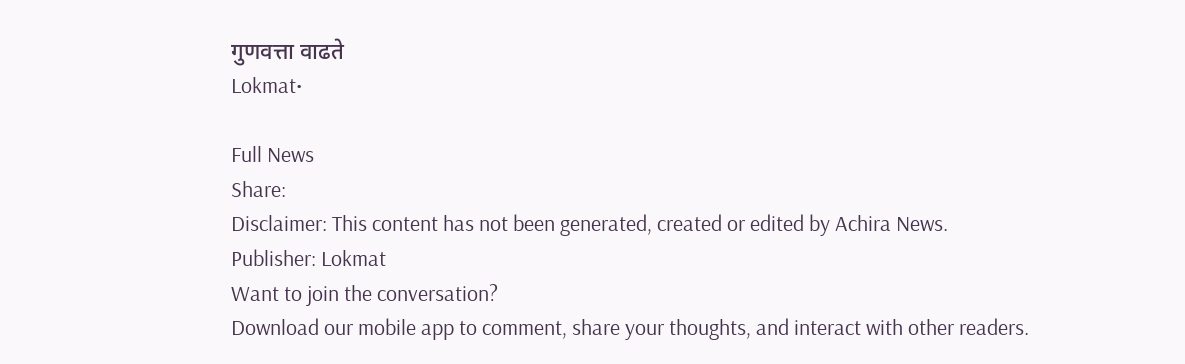गुणवत्ता वाढते
Lokmat•

Full News
Share:
Disclaimer: This content has not been generated, created or edited by Achira News.
Publisher: Lokmat
Want to join the conversation?
Download our mobile app to comment, share your thoughts, and interact with other readers.